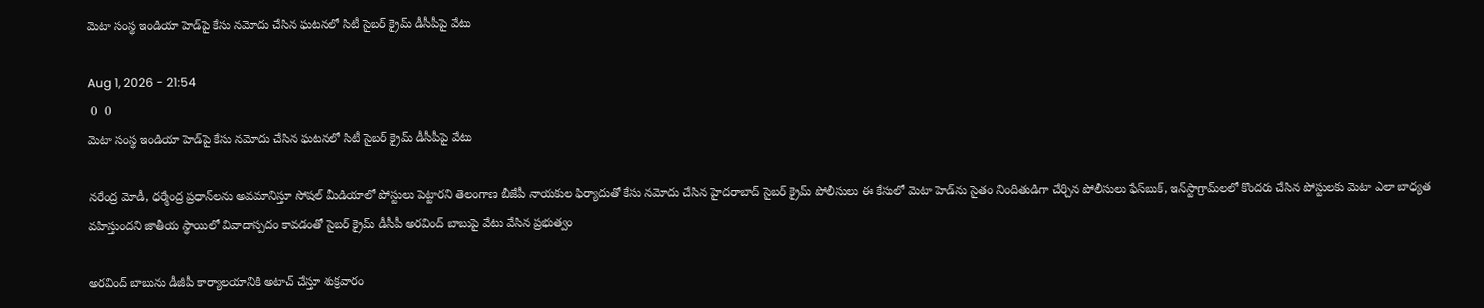మెటా సంస్థ ఇండియా హెడ్‌పై కేసు నమోదు చేసిన ఘటనలో సిటీ సైబర్ క్రైమ్ డీసీపీపై వేటు

Aug 1, 2026 - 21:54
 0  0
మెటా సంస్థ ఇండియా హెడ్‌పై కేసు నమోదు చేసిన ఘటనలో సిటీ సైబర్ క్రైమ్ డీసీపీపై వేటు

నరేంద్ర మోడీ, ధర్మేంద్ర ప్రధాన్‌లను అవమానిస్తూ సోషల్ మీడియాలో పోస్టులు పెట్టారని తెలంగాణ బీజేపీ నాయకుల ఫిర్యాదుతో కేసు నమోదు చేసిన హైదరాబాద్ సైబర్ క్రైమ్ పోలీసులు ఈ కేసులో మెటా హెడ్‌ను సైతం నిందితుడిగా చేర్చిన పోలీసులు ఫేస్‌బుక్, ఇన్‌స్టాగ్రామ్‌లలో కొందరు చేసిన పోస్టులకు మెటా ఎలా బాధ్యత వహిస్తుందని జాతీయ స్థాయిలో వివాదాస్పదం కావడంతో సైబర్ క్రైమ్ డీసీపీ అరవింద్ బాబుపై వేటు వేసిన ప్రభుత్వం

అరవింద్ బాబును డీజీపీ కార్యాలయానికి అటాచ్ చేస్తూ శుక్రవారం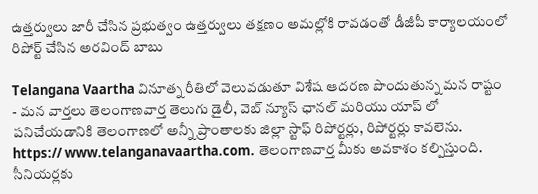ఉత్తర్వులు జారీ చేసిన ప్రభుత్వం ఉత్తర్వులు తక్షణం అమల్లోకి రావడంతో డీజీపీ కార్యాలయంలో రిపోర్ట్ చేసిన అరవింద్ బాబు

Telangana Vaartha వినూత్న రీతిలో వెలువడుతూ విశేష ఆదరణ పొందుతున్న మన రాష్టం - మన వార్తలు తెలంగాణవార్త తెలుగు డైలీ, వెబ్ న్యూస్ ఛానల్ మరియు యాప్ లో పనిచేయడానికి తెలంగాణలో అన్నీ ప్రాంతాలకు జిల్లా స్టాఫ్ రిపోర్టర్లు, రిపోర్టర్లు కావలెను. https:// www.telanganavaartha.com. తెలంగాణవార్త మీకు అవకాశం కల్పిస్తుంది. సీనియర్లకు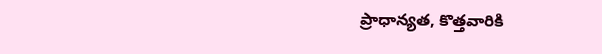ప్రాధాన్యత, కొత్తవారికి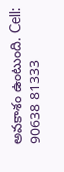అవకాశం ఉంటుంది. Cell: 90638 81333